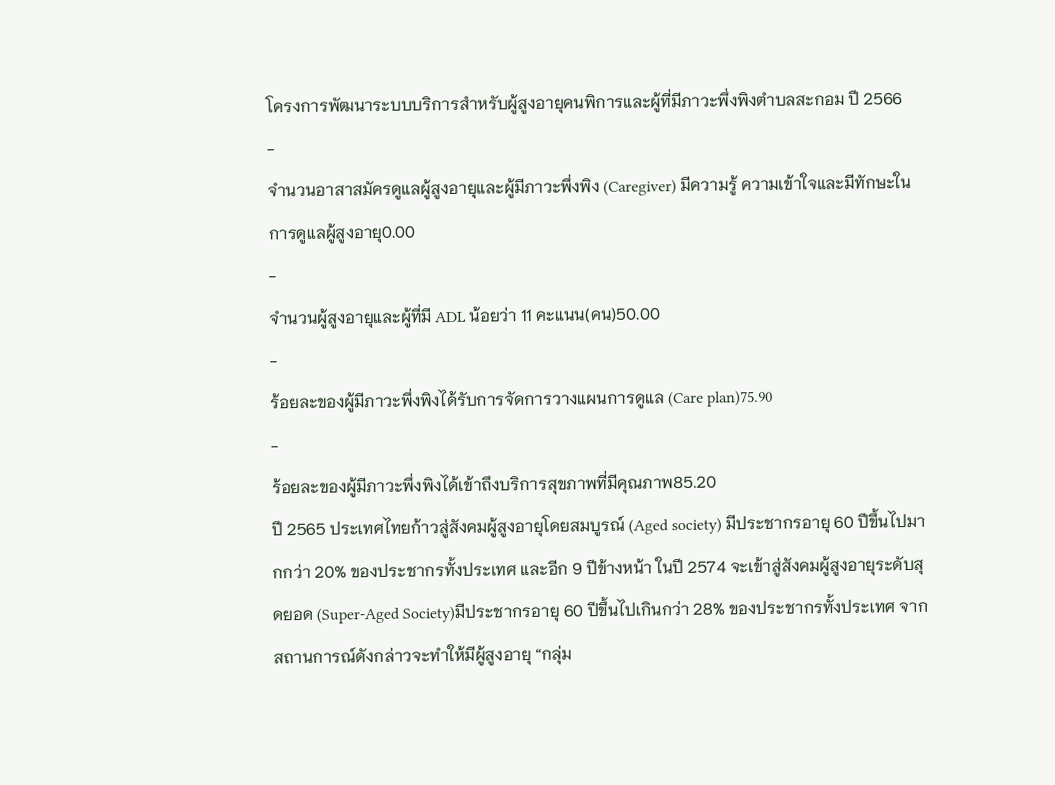โครงการพัฒนาระบบบริการสำหรับผู้สูงอายุคนพิการและผู้ที่มีภาวะพึ่งพิงตำบลสะกอม ปี 2566
-
จำนวนอาสาสมัครดูแลผู้สูงอายุและผู้มีภาวะพึ่งพิง (Caregiver) มีความรู้ ความเข้าใจและมีทักษะในการดูแลผู้สูงอายุ0.00
-
จำนวนผู้สูงอายุและผู้ที่มี ADL น้อยว่า 11 คะแนน(คน)50.00
-
ร้อยละของผู้มีภาวะพึ่งพิงได้รับการจัดการวางแผนการดูแล (Care plan)75.90
-
ร้อยละของผู้มีภาวะพึ่งพิงได้เข้าถึงบริการสุขภาพที่มีคุณภาพ85.20
ปี 2565 ประเทศไทยก้าวสู่สังคมผู้สูงอายุโดยสมบูรณ์ (Aged society) มีประชากรอายุ 60 ปีขึ้นไปมากกว่า 20% ของประชากรทั้งประเทศ และอีก 9 ปีข้างหน้า ในปี 2574 จะเข้าสู่สังคมผู้สูงอายุระดับสุดยอด (Super-Aged Society)มีประชากรอายุ 60 ปีขึ้นไปเกินกว่า 28% ของประชากรทั้งประเทศ จากสถานการณ์ดังกล่าวจะทำให้มีผู้สูงอายุ “กลุ่ม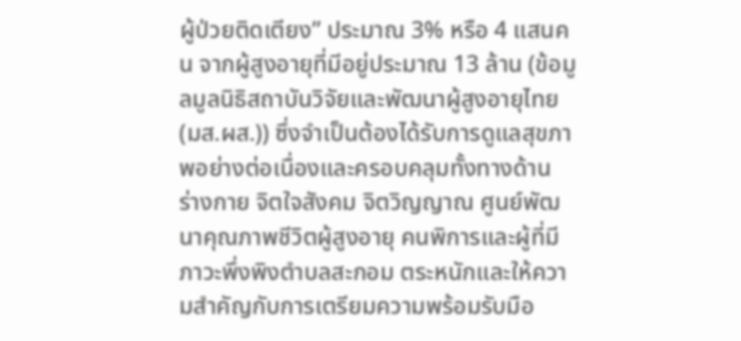ผู้ป่วยติดเตียง” ประมาณ 3% หรือ 4 แสนคน จากผู้สูงอายุที่มีอยู่ประมาณ 13 ล้าน (ข้อมูลมูลนิธิสถาบันวิจัยและพัฒนาผู้สูงอายุไทย (มส.ผส.)) ซึ่งจำเป็นต้องได้รับการดูแลสุขภาพอย่างต่อเนื่องและครอบคลุมทั้งทางด้าน ร่างกาย จิตใจสังคม จิตวิญญาณ ศูนย์พัฒนาคุณภาพชีวิตผู้สูงอายุ คนพิการและผู้ที่มีภาวะพึ่งพิงตำบลสะกอม ตระหนักและให้ความสำคัญกับการเตรียมความพร้อมรับมือ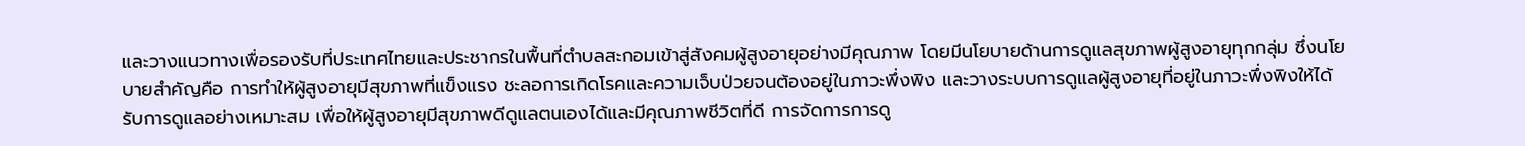และวางแนวทางเพื่อรองรับที่ประเทศไทยและประชากรในพื้นที่ตำบลสะกอมเข้าสู่สังคมผู้สูงอายุอย่างมีคุณภาพ โดยมีนโยบายด้านการดูแลสุขภาพผู้สูงอายุทุกกลุ่ม ซึ่งนโยบายสำคัญคือ การทำให้ผู้สูงอายุมีสุขภาพที่แข็งแรง ชะลอการเกิดโรคและความเจ็บป่วยจนต้องอยู่ในภาวะพึ่งพิง และวางระบบการดูแลผู้สูงอายุที่อยู่ในภาวะพึ่งพิงให้ได้รับการดูแลอย่างเหมาะสม เพื่อให้ผู้สูงอายุมีสุขภาพดีดูแลตนเองได้และมีคุณภาพชีวิตที่ดี การจัดการการดู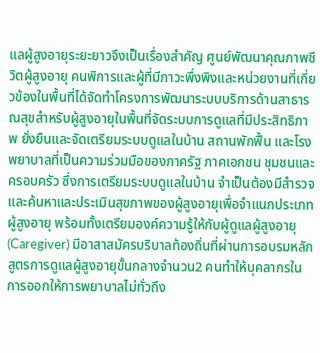แลผู้สูงอายุระยะยาวจึงเป็นเรื่องสำคัญ ศูนย์พัฒนาคุณภาพชีวิตผู้สูงอายุ คนพิการและผู้ที่มีภาวะพึ่งพิงและหน่วยงานที่เกี่ยวข้องในพื้นที่ได้จัดทำโครงการพัฒนาระบบบริการด้านสาธารณสุขสำหรับผู้สูงอายุในพื้นที่จัดระบบการดูแลที่มีประสิทธิภาพ ยั่งยืนและจัดเตรียมระบบดูแลในบ้าน สถานพักฟื้น และโรงพยาบาลที่เป็นความร่วมมือของภาครัฐ ภาคเอกชน ชุมชนและครอบครัว ซึ่งการเตรียมระบบดูแลในบ้าน จำเป็นต้องมีสำรวจและค้นหาและประเมินสุขภาพของผู้สูงอายุเพื่อจำแนกประเภทผู้สูงอายุ พร้อมทั้งเตรียมองค์ความรู้ให้กับผู้ดูแลผู้สูงอายุ (Caregiver) มีอาสาสมัครบริบาลท้องถิ่นที่ผ่านการอบรมหลักสูตรการดูแลผู้สูงอายุขั้นกลางจำนวน2 คนทำให้บุคลากรในการออกให้การพยาบาลไม่ทั่วถึง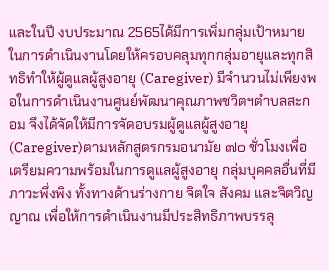และในปี งบประมาณ 2565ได้มีการเพิ่มกลุ่มเป้าหมายในการดำเนินงานโดยให้ครอบคลุมทุกกลุ่มอายุและทุกสิทธิทำให้ผู้ดูแลผู้สูงอายุ (Caregiver) มีจำนวนไม่เพียงพอในการดำเนินงานศูนย์พัฒนาคุณภาพชวิตฯตำบลสะกอม จึงได้จัดให้มีการจัดอบรมผู้ดูแลผู้สูงอายุ (Caregiver)ตามหลักสูตรกรมอนามัย ๗๐ ชั่วโมงเพื่อเตรียมความพร้อมในการดูแลผู้สูงอายุ กลุ่มบุคคลอื่นที่มีภาวะพึ่งพิง ทั้งทางด้านร่างกาย จิตใจ สังคม และจิตวิญญาณ เพื่อให้การดำเนินงานมีประสิทธิภาพบรรลุ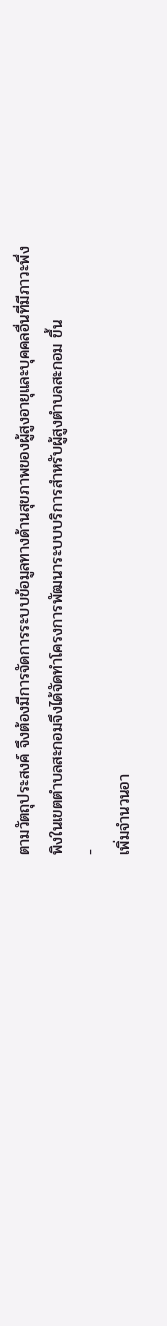ตามวัตถุประสงค์ จึงต้องมีการจัดการระบบข้อมูลทางด้านสุขภาพของผู้สูงอายุและบุคคลอื่นที่มีภาวะพึ่งพิงในเขตตำบลสะกอมจึงได้จัดทำโครงการพัฒนาระบบบริการสำหรับผู้สูงตำบลสะกอม ขึ้น
-
เพิ่มจำนวนอา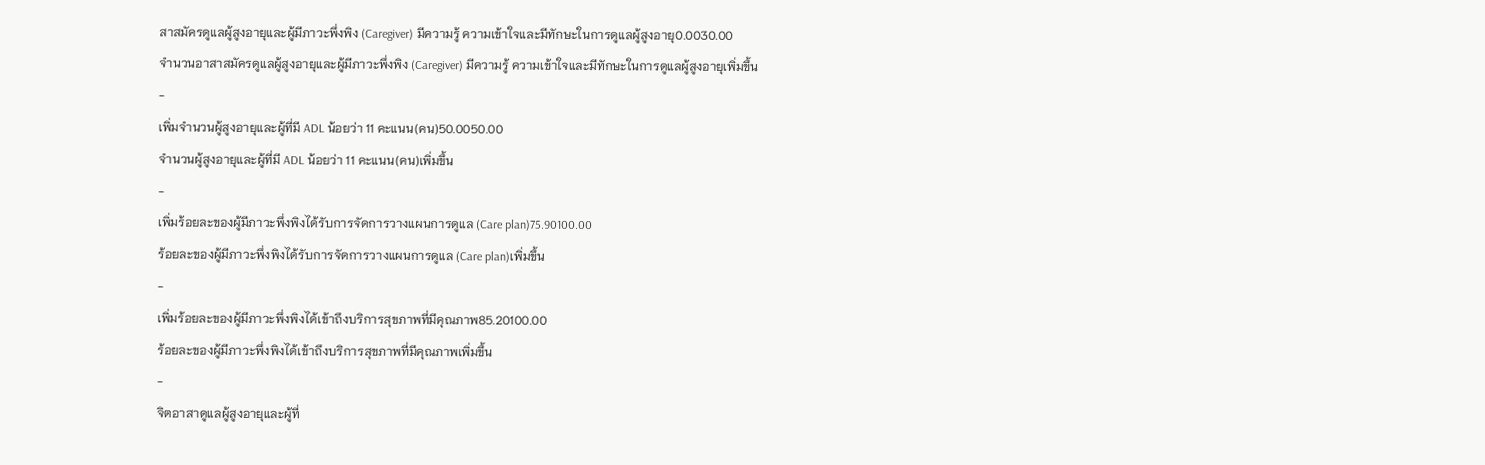สาสมัครดูแลผู้สูงอายุและผู้มีภาวะพึ่งพิง (Caregiver) มีความรู้ ความเข้าใจและมีทักษะในการดูแลผู้สูงอายุ0.0030.00
จำนวนอาสาสมัครดูแลผู้สูงอายุและผู้มีภาวะพึ่งพิง (Caregiver) มีความรู้ ความเข้าใจและมีทักษะในการดูแลผู้สูงอายุเพิ่มขึ้น
-
เพิ่มจำนวนผู้สูงอายุและผู้ที่มี ADL น้อยว่า 11 คะแนน(คน)50.0050.00
จำนวนผู้สูงอายุและผู้ที่มี ADL น้อยว่า 11 คะแนน(คน)เพิ่มขึ้น
-
เพิ่มร้อยละของผู้มีภาวะพึ่งพิงได้รับการจัดการวางแผนการดูแล (Care plan)75.90100.00
ร้อยละของผู้มีภาวะพึ่งพิงได้รับการจัดการวางแผนการดูแล (Care plan)เพิ่มขึ้น
-
เพิ่มร้อยละของผู้มีภาวะพึ่งพิงได้เข้าถึงบริการสุขภาพที่มีคุณภาพ85.20100.00
ร้อยละของผู้มีภาวะพึ่งพิงได้เข้าถึงบริการสุขภาพที่มีคุณภาพเพิ่มขึ้น
-
จิตอาสาดูแลผู้สูงอายุและผู้ที่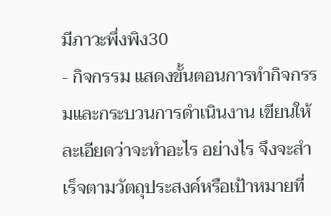มีภาวะพึ่งพิง30
- กิจกรรม แสดงขั้นตอนการทำกิจกรรมและกระบวนการดำเนินงาน เขียนให้ละเอียดว่าจะทำอะไร อย่างไร จึงจะสำเร็จตามวัตถุประสงค์หรือเป้าหมายที่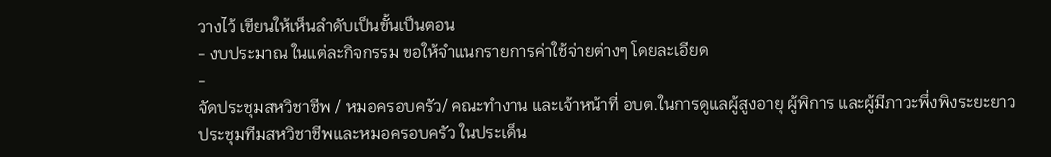วางไว้ เขียนให้เห็นลำดับเป็นขั้นเป็นตอน
- งบประมาณ ในแต่ละกิจกรรม ขอให้จำแนกรายการค่าใช้จ่ายต่างๆ โดยละเอียด
-
จัดประชุมสหวิชาชีพ / หมอครอบครัว/ คณะทำงาน และเจ้าหน้าที่ อบต.ในการดูแลผู้สูงอายุ ผู้พิการ และผู้มีภาวะพึ่งพิงระยะยาว
ประชุมทีมสหวิชาชีพและหมอครอบครัว ในประเด็น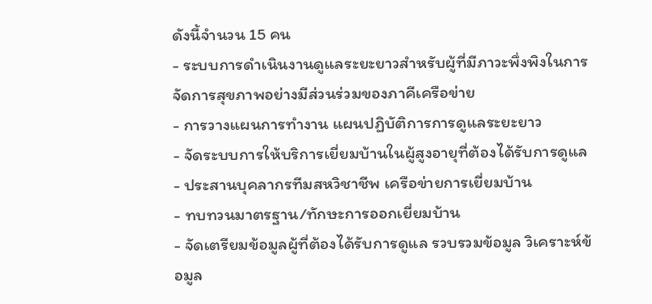ดังนี้จำนวน 15 คน
- ระบบการดำเนินงานดูแลระยะยาวสำหรับผู้ที่มีภาวะพึ่งพิงในการจัดการสุขภาพอย่างมีส่วนร่วมของภาคีเครือข่าย
- การวางแผนการทำงาน แผนปฏิบัติการการดูแลระยะยาว
- จัดระบบการให้บริการเยี่ยมบ้านในผู้สูงอายุที่ต้องได้รับการดูแล
- ประสานบุคลากรทีมสหวิชาชีพ เครือข่ายการเยี่ยมบ้าน
- ทบทวนมาตรฐาน/ทักษะการออกเยี่ยมบ้าน
- จัดเตรียมข้อมูลผู้ที่ต้องได้รับการดูแล รวบรวมข้อมูล วิเคราะห์ข้อมูล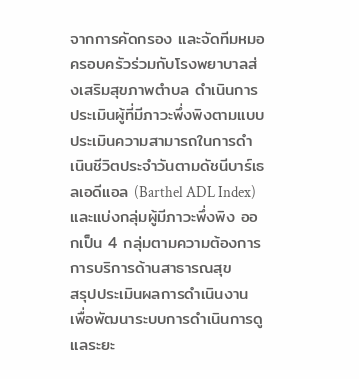จากการคัดกรอง และจัดทีมหมอครอบครัวร่วมกับโรงพยาบาลส่งเสริมสุขภาพตำบล ดำเนินการประเมินผู้ที่มีภาวะพึ่งพิงตามแบบประเมินความสามารถในการดำเนินชีวิตประจำวันตามดัชนีบาร์เธลเอดีแอล (Barthel ADL Index) และแบ่งกลุ่มผู้มีภาวะพึ่งพิง ออกเป็น 4 กลุ่มตามความต้องการการบริการด้านสาธารณสุข
สรุปประเมินผลการดำเนินงาน เพื่อพัฒนาระบบการดำเนินการดูแลระยะ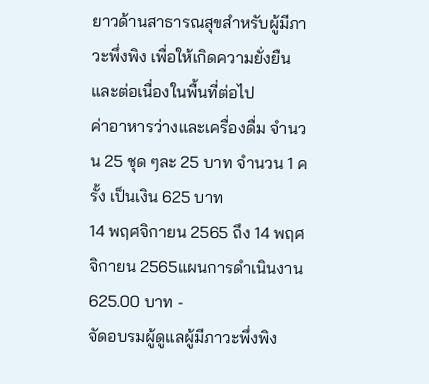ยาวด้านสาธารณสุขสำหรับผู้มีภาวะพึ่งพิง เพื่อให้เกิดความยั่งยืนและต่อเนื่องในพื้นที่ต่อไป
ค่าอาหารว่างและเครื่องดื่ม จำนวน 25 ชุด ๆละ 25 บาท จำนวน 1 ครั้ง เป็นเงิน 625 บาท
14 พฤศจิกายน 2565 ถึง 14 พฤศจิกายน 2565แผนการดำเนินงาน
625.00 บาท -
จัดอบรมผู้ดูแลผู้มีภาวะพึ่งพิง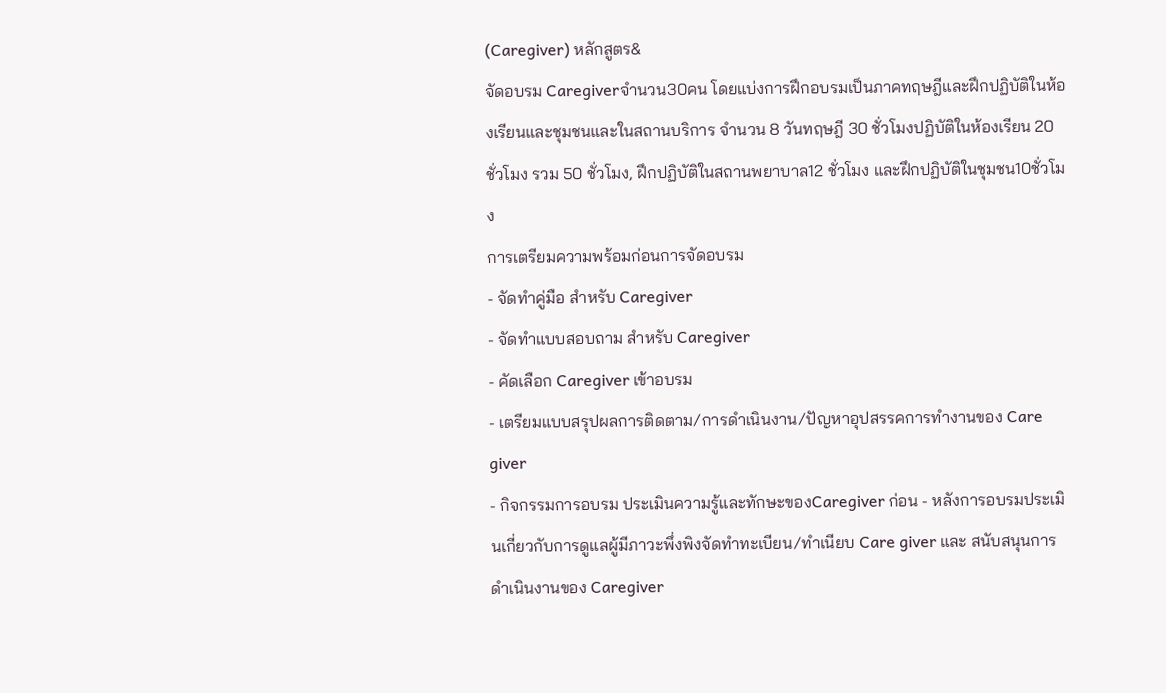(Caregiver) หลักสูตร&
จัดอบรม Caregiverจำนวน30คน โดยแบ่งการฝึกอบรมเป็นภาคทฤษฎีและฝึกปฏิบัติในห้องเรียนและชุมชนและในสถานบริการ จำนวน 8 วันทฤษฎี 30 ชั่วโมงปฏิบัติในห้องเรียน 20 ชั่วโมง รวม 50 ชั่วโมง, ฝึกปฏิบัติในสถานพยาบาล12 ชั่วโมง และฝึกปฏิบัติในชุมชน10ชั่วโมง
การเตรียมความพร้อมก่อนการจัดอบรม
- จัดทำคู่มือ สำหรับ Caregiver
- จัดทำแบบสอบถาม สำหรับ Caregiver
- คัดเลือก Caregiver เข้าอบรม
- เตรียมแบบสรุปผลการติดตาม/การดำเนินงาน/ปัญหาอุปสรรคการทำงานของ Care giver
- กิจกรรมการอบรม ประเมินความรู้และทักษะของCaregiver ก่อน - หลังการอบรมประเมินเกี่ยวกับการดูแลผู้มีภาวะพึ่งพิงจัดทำทะเบียน/ทำเนียบ Care giver และ สนับสนุนการดำเนินงานของ Caregiver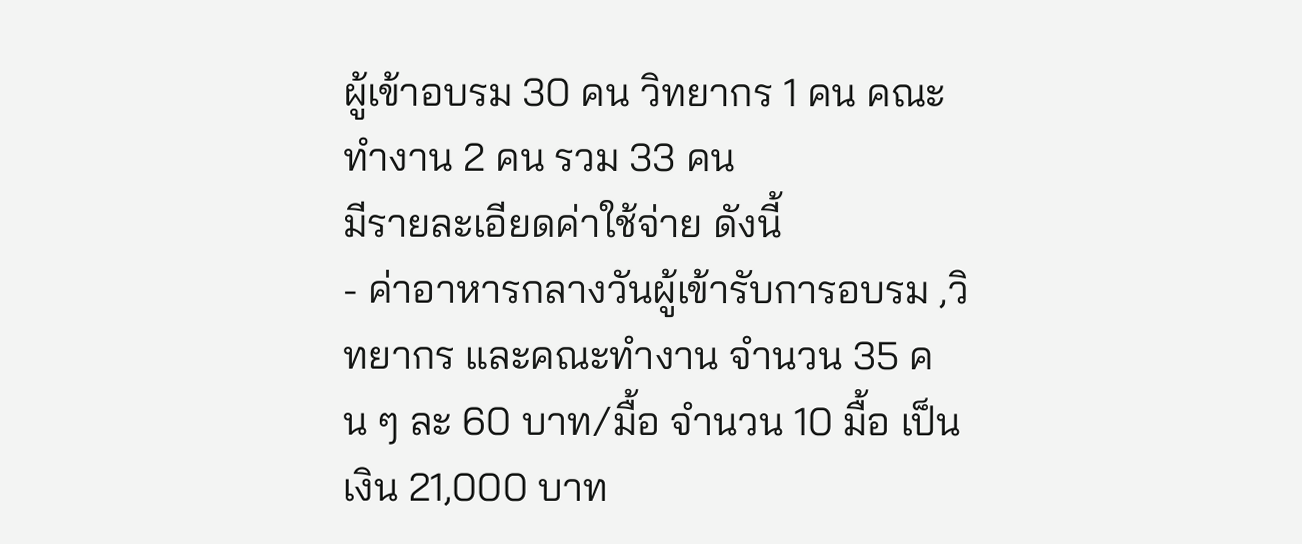ผู้เข้าอบรม 30 คน วิทยากร 1 คน คณะทำงาน 2 คน รวม 33 คน
มีรายละเอียดค่าใช้จ่าย ดังนี้
- ค่าอาหารกลางวันผู้เข้ารับการอบรม ,วิทยากร และคณะทำงาน จำนวน 35 คน ๆ ละ 60 บาท/มื้อ จำนวน 10 มื้อ เป็นเงิน 21,000 บาท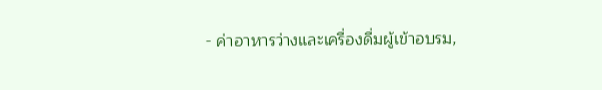- ค่าอาหารว่างและเครื่องดื่มผู้เข้าอบรม,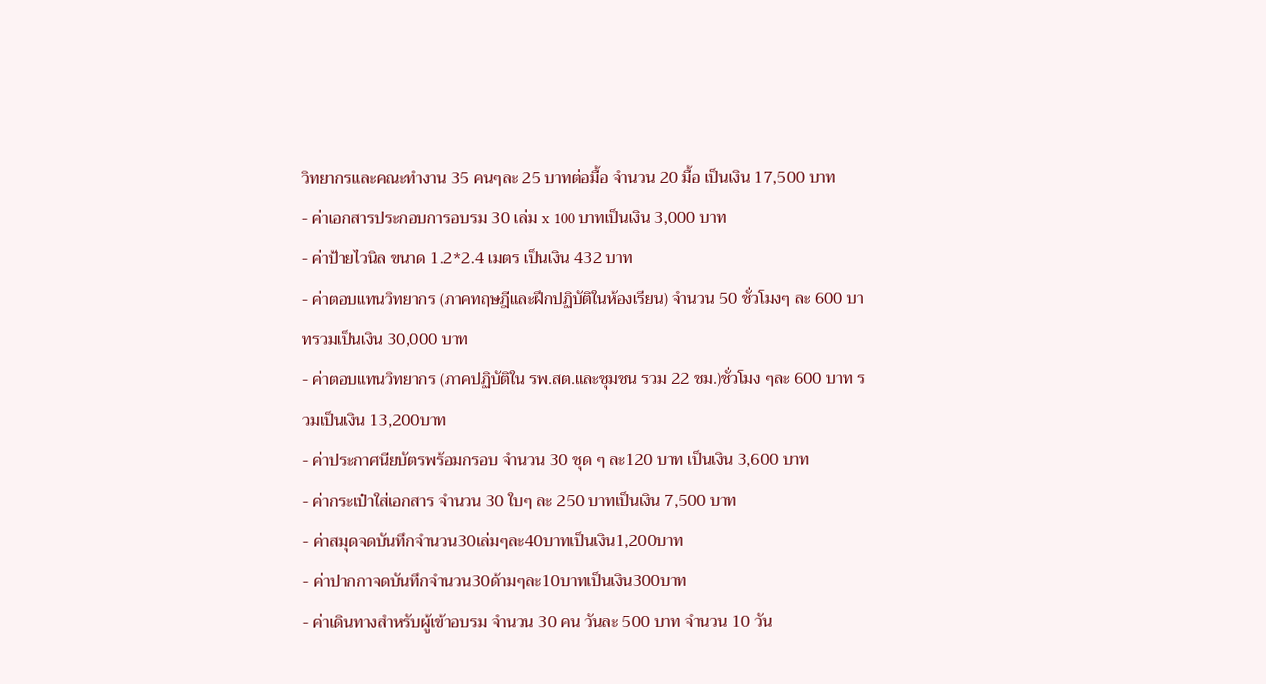วิทยากรและคณะทำงาน 35 คนๆละ 25 บาทต่อมื้อ จำนวน 20 มื้อ เป็นเงิน 17,500 บาท
- ค่าเอกสารประกอบการอบรม 30 เล่ม x 100 บาทเป็นเงิน 3,000 บาท
- ค่าป้ายไวนิล ขนาด 1.2*2.4 เมตร เป็นเงิน 432 บาท
- ค่าตอบแทนวิทยากร (ภาคทฤษฎีและฝึกปฏิบัติในห้องเรียน) จำนวน 50 ชั่วโมงๆ ละ 600 บาทรวมเป็นเงิน 30,000 บาท
- ค่าตอบแทนวิทยากร (ภาคปฏิบัติใน รพ.สต.และชุมชน รวม 22 ชม.)ชั่วโมง ๆละ 600 บาท รวมเป็นเงิน 13,200บาท
- ค่าประกาศนียบัตรพร้อมกรอบ จำนวน 30 ชุด ๆ ละ120 บาท เป็นเงิน 3,600 บาท
- ค่ากระเป๋าใส่เอกสาร จำนวน 30 ใบๆ ละ 250 บาทเป็นเงิน 7,500 บาท
- ค่าสมุดจดบันทึกจำนวน30เล่มๆละ40บาทเป็นเงิน1,200บาท
- ค่าปากกาจดบันทึกจำนวน30ด้ามๆละ10บาทเป็นเงิน300บาท
- ค่าเดินทางสำหรับผู้เข้าอบรม จำนวน 30 คน วันละ 500 บาท จำนวน 10 วัน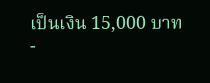เป็นเงิน 15,000 บาท
-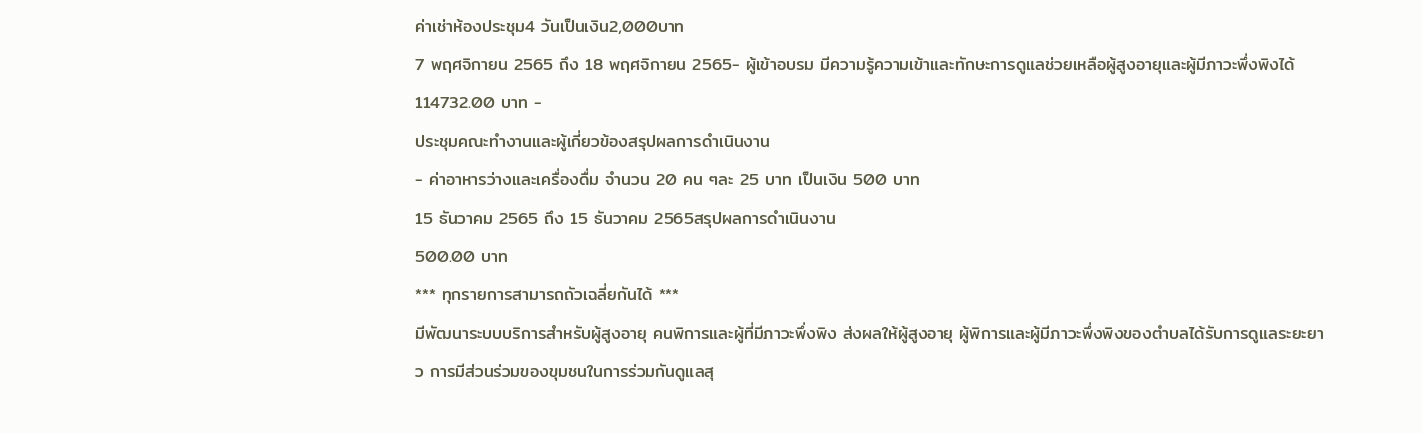ค่าเช่าห้องประชุม4 วันเป็นเงิน2,000บาท
7 พฤศจิกายน 2565 ถึง 18 พฤศจิกายน 2565- ผู้เข้าอบรม มีความรู้ความเข้าและทักษะการดูแลช่วยเหลือผู้สูงอายุและผู้มีภาวะพึ่งพิงได้
114732.00 บาท -
ประชุมคณะทำงานและผู้เกี่ยวข้องสรุปผลการดำเนินงาน
- ค่าอาหารว่างและเครื่องดื่ม จำนวน 20 คน ๆละ 25 บาท เป็นเงิน 500 บาท
15 ธันวาคม 2565 ถึง 15 ธันวาคม 2565สรุปผลการดำเนินงาน
500.00 บาท
*** ทุกรายการสามารถถัวเฉลี่ยกันได้ ***
มีพัฒนาระบบบริการสำหรับผู้สูงอายุ คนพิการและผู้ที่มีภาวะพึ่งพิง ส่งผลให้ผู้สูงอายุ ผู้พิการและผู้มีภาวะพึ่งพิงของตำบลได้รับการดูแลระยะยาว การมีส่วนร่วมของขุมชนในการร่วมกันดูแลสุ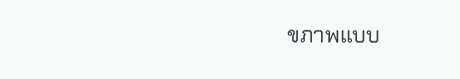ขภาพแบบ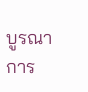บูรณาการ